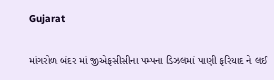Gujarat

માંગરોળ બંદર માં જીએફસીસીના પમ્પના ડિઝલમાં પાણી ફરિયાદ ને લઈ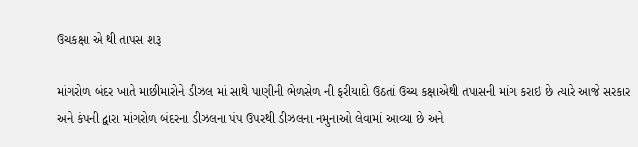ઉચકક્ષા એ થી તાપસ શરૂ

માંગરોળ બંદર ખાતે માછીમારોને ડીઝલ માં સાથે પાણીની ભેળસેળ ની ફરીયાદો ઉઠતાં ઉચ્ચ કક્ષાએથી તપાસની માંગ કરાઇ છે ત્યારે આજે સરકાર અને કંપની દ્વારા માંગરોળ બંદરના ડીઝલના પંપ ઉપરથી ડીઝલના નમુનાઓ લેવામાં આવ્યા છે અને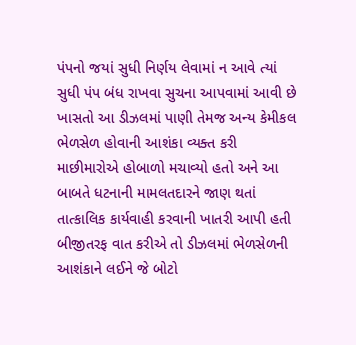પંપનો જયાં સુધી નિર્ણય લેવામાં ન આવે ત્યાં સુધી પંપ બંધ રાખવા સુચના આપવામાં આવી છે
ખાસતો આ ડીઝલમાં પાણી તેમજ અન્ય કેમીકલ ભેળસેળ હોવાની આશંકા વ્યક્ત કરી માછીમારોએ હોબાળો મચાવ્યો હતો અને આ બાબતે ધટનાની મામલતદારને જાણ થતાં તાત્કાલિક કાર્યવાહી કરવાની ખાતરી આપી હતી
બીજીતરફ વાત કરીએ તો ડીઝલમાં ભેળસેળની આશંકાને લઈને જે બોટો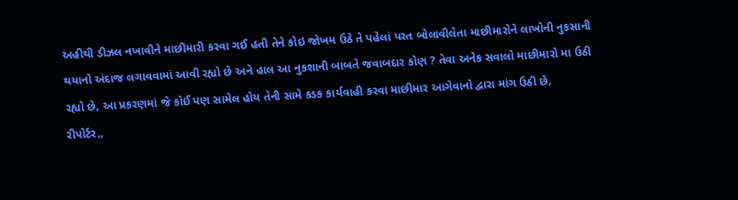અહીથી ડીઝલ નખાવીને માછીમારી કરવા ગઈ હતી તેને કોઇ જોખમ ઉઠે તે પહેલાં પરત બોલાવીલેતા માછીમારોને લાખોની નુકસાની થયાનો અંદાજ લગાવવામાં આવી રહ્યો છે અને હાલ આ નુકશાની બાબતે જવાબદાર કોણ ? તેવા અનેક સવાલો માછીમારો મા ઉઠી રહ્યો છે, આ પ્રકરણમાં જે કોઈ પણ સામેલ હોય તેની સામે કડક કાર્યવાહી કરવા માછીમાર આગેવાનો દ્વારા માંગ ઉઠી છે,
રીપોર્ટર,,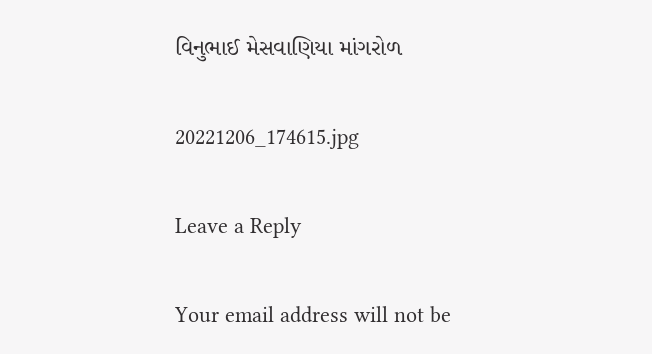વિનુભાઈ મેસવાણિયા માંગરોળ

20221206_174615.jpg

Leave a Reply

Your email address will not be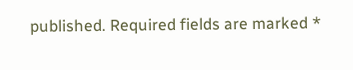published. Required fields are marked *